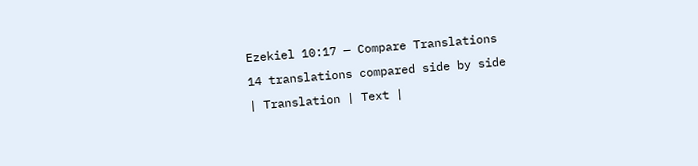Ezekiel 10:17 — Compare Translations
14 translations compared side by side
| Translation | Text |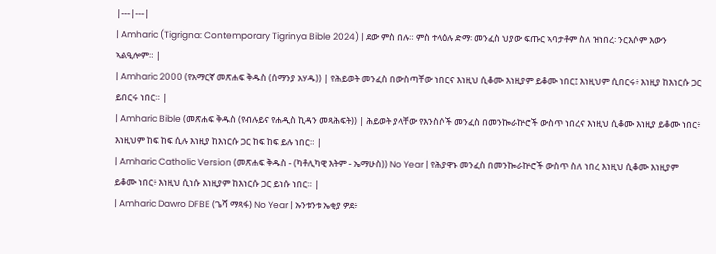|---|---|
| Amharic (Tigrigna: Contemporary Tigrinya Bible 2024) | ደው ምስ በሉ። ምስ ተላዕሉ ድማ፡ መንፈስ ህያው ፍጡር ኣባታቶም ስለ ዝነበረ፡ ንርእሶም እውን ኣልዒሎም። |
| Amharic 2000 (የአማርኛ መጽሐፍ ቅዱስ (ሰማንያ አሃዱ)) | የሕይወት መንፈስ በውስጣቸው ነበርና እነዚህ ሲቆሙ እነዚያም ይቆሙ ነበር፤ እነዚህም ሲበርሩ፥ እነዚያ ከእነርሱ ጋር ይበርሩ ነበር። |
| Amharic Bible (መጽሐፍ ቅዱስ (የብሉይና የሐዲስ ኪዳን መጻሕፍት)) | ሕይወት ያላቸው የእንስሶች መንፈስ በመንኰራኵሮች ውስጥ ነበረና እነዚህ ሲቆሙ እነዚያ ይቆሙ ነበር፥ እነዚህም ከፍ ከፍ ሲሉ እነዚያ ከእነርሱ ጋር ከፍ ከፍ ይሉ ነበር። |
| Amharic Catholic Version (መጽሐፍ ቅዱስ - (ካቶሊካዊ እትም - ኤማሁስ)) No Year | የሕያዋኑ መንፈስ በመንኰራኵሮች ውስጥ ስለ ነበረ እነዚህ ሲቆሙ እነዚያም ይቆሙ ነበር፥ እነዚህ ሲነሱ እነዚያም ከእነርሱ ጋር ይነሱ ነበር። |
| Amharic Dawro DFBE (ጌሻ ማጻፋ) No Year | ኡንቱንቱ ኤቂያ ዎደ፥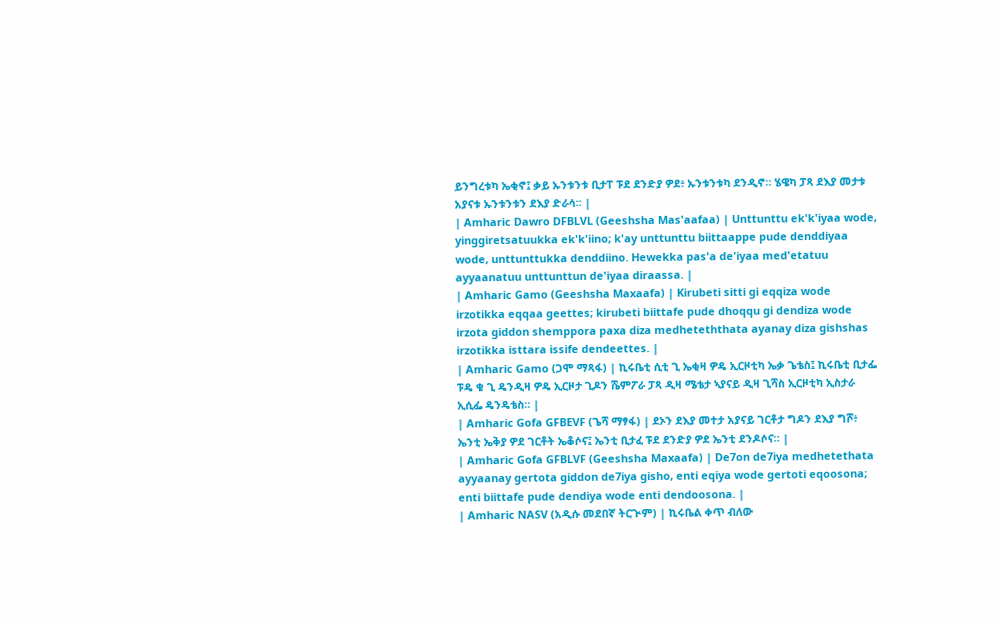ይንግረቱካ ኤቂኖ፤ ቃይ ኡንቱንቱ ቢታፐ ፑደ ደንድያ ዎደ፥ ኡንቱንቱካ ደንዲኖ። ሄዌካ ፓጻ ደእያ መታቱ አያናቱ ኡንቱንቱን ደእያ ድራሳ። |
| Amharic Dawro DFBLVL (Geeshsha Mas'aafaa) | Unttunttu ek'k'iyaa wode, yinggiretsatuukka ek'k'iino; k'ay unttunttu biittaappe pude denddiyaa wode, unttunttukka denddiino. Hewekka pas'a de'iyaa med'etatuu ayyaanatuu unttunttun de'iyaa diraassa. |
| Amharic Gamo (Geeshsha Maxaafa) | Kirubeti sitti gi eqqiza wode irzotikka eqqaa geettes; kirubeti biittafe pude dhoqqu gi dendiza wode irzota giddon shemppora paxa diza medheteththata ayanay diza gishshas irzotikka isttara issife dendeettes. |
| Amharic Gamo (ጋሞ ማጻፋ) | ኪሩቤቲ ሲቲ ጊ ኤቂዛ ዎዴ ኢርዞቲካ ኤቃ ጌቴስ፤ ኪሩቤቲ ቢታፌ ፑዴ ቁ ጊ ዴንዲዛ ዎዴ ኢርዞታ ጊዶን ሼምፖራ ፓጻ ዲዛ ሜቴታ ኣያናይ ዲዛ ጊሻስ ኢርዞቲካ ኢስታራ ኢሲፌ ዴንዴቴስ። |
| Amharic Gofa GFBEVF (ጌሻ ማፃፋ) | ደኦን ደእያ መተታ አያናይ ገርቶታ ግዶን ደእያ ግሾ፥ ኤንቲ ኤቅያ ዎደ ገርቶት ኤቆሶና፤ ኤንቲ ቢታፈ ፑደ ደንድያ ዎደ ኤንቲ ደንዶሶና። |
| Amharic Gofa GFBLVF (Geeshsha Maxaafa) | De7on de7iya medhetethata ayyaanay gertota giddon de7iya gisho, enti eqiya wode gertoti eqoosona; enti biittafe pude dendiya wode enti dendoosona. |
| Amharic NASV (አዲሱ መደበኛ ትርጒም) | ኪሩቤል ቀጥ ብለው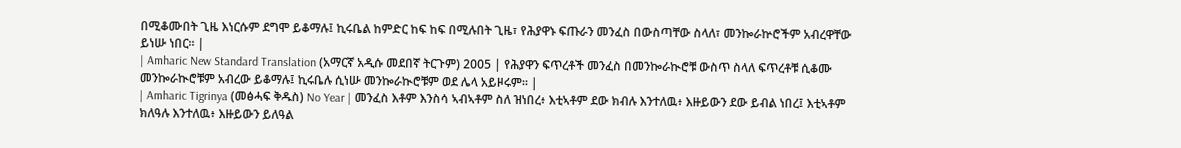በሚቆሙበት ጊዜ እነርሱም ደግሞ ይቆማሉ፤ ኪሩቤል ከምድር ከፍ ከፍ በሚሉበት ጊዜ፣ የሕያዋኑ ፍጡራን መንፈስ በውስጣቸው ስላለ፣ መንኰራኵሮችም አብረዋቸው ይነሡ ነበር። |
| Amharic New Standard Translation (አማርኛ አዲሱ መደበኛ ትርጉም) 2005 | የሕያዋን ፍጥረቶች መንፈስ በመንኰራኲሮቹ ውስጥ ስላለ ፍጥረቶቹ ሲቆሙ መንኰራኲሮቹም አብረው ይቆማሉ፤ ኪሩቤሉ ሲነሡ መንኰራኲሮቹም ወደ ሌላ አይዞሩም። |
| Amharic Tigrinya (መፅሓፍ ቅዱስ) No Year | መንፈስ እቶም እንስሳ ኣብኣቶም ስለ ዝነበረ፥ እቲኣቶም ደው ክብሉ እንተለዉ፥ እዙይውን ደው ይብል ነበረ፤ እቲኣቶም ክለዓሉ እንተለዉ፥ እዙይውን ይለዓል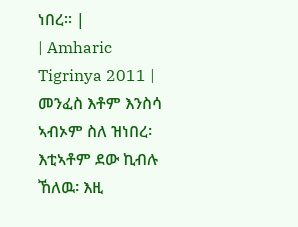ነበረ። |
| Amharic Tigrinya 2011 | መንፈስ እቶም እንስሳ ኣብኦም ስለ ዝነበረ፡ እቲኣቶም ደው ኪብሉ ኸለዉ፡ እዚ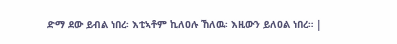ድማ ደው ይብል ነበረ፡ እቲኣቶም ኪለዐሉ ኸለዉ፡ እዚውን ይለዐል ነበረ። |